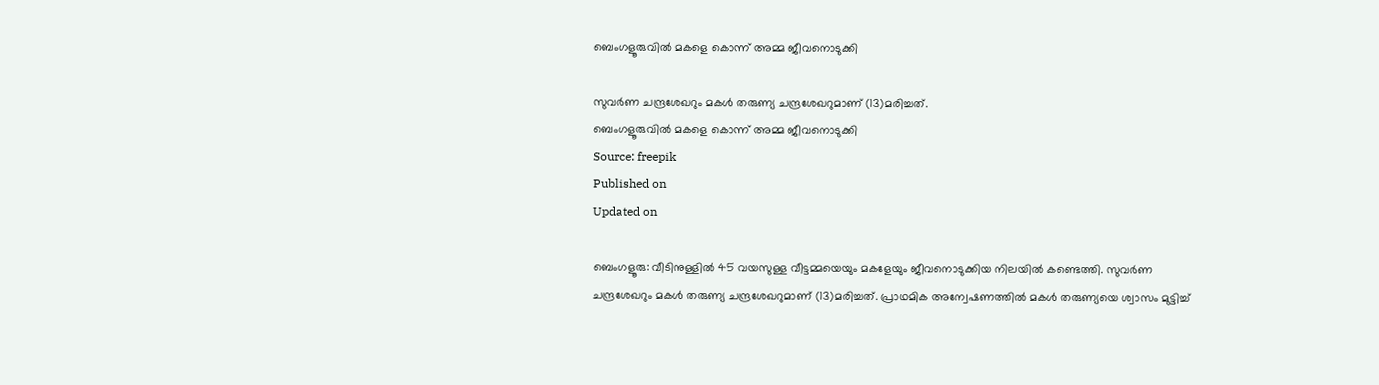ബെംഗളൂരുവിൽ മകളെ കൊന്ന് അമ്മ ജീവനൊടുക്കി

സുവർണ ചന്ദ്രശേഖറും മകൾ തരുണ്യ ചന്ദ്രശേഖറുമാണ് (13)മരിച്ചത്.
ബെംഗളൂരുവിൽ മകളെ കൊന്ന് അമ്മ ജീവനൊടുക്കി
Source: freepik
Published on
Updated on

ബെംഗളൂരു: വീടിനുള്ളിൽ 45 വയസുള്ള വീട്ടമ്മയെയും മകളേയും ജീവനൊടുക്കിയ നിലയിൽ കണ്ടെത്തി. സുവർണ ചന്ദ്രശേഖറും മകൾ തരുണ്യ ചന്ദ്രശേഖറുമാണ് (13)മരിച്ചത്. പ്രാഥമിക അന്വേഷണത്തിൽ മകൾ തരുണ്യയെ ശ്വാസം മുട്ടിച്ച്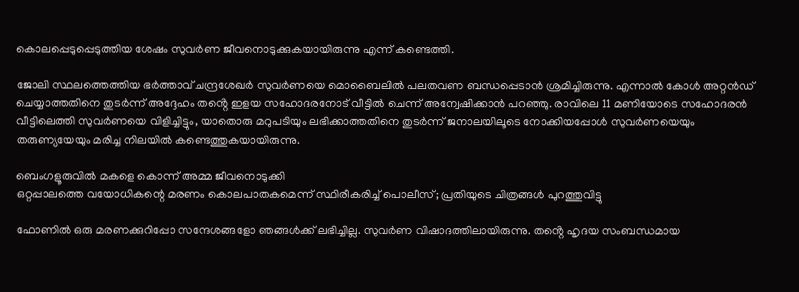കൊലപ്പെടുപ്പെടുത്തിയ ശേഷം സുവർണ ജീവനൊടുക്കുകയായിരുന്നു എന്ന് കണ്ടെത്തി.

ജോലി സ്ഥലത്തെത്തിയ ഭർത്താവ് ചന്ദ്രശേഖർ സുവർണയെ മൊബൈലിൽ പലതവണ ബന്ധപ്പെടാൻ ശ്രമിച്ചിരുന്നു. എന്നാൽ കോൾ അറ്റൻഡ് ചെയ്യാത്തതിനെ തുടർന്ന് അദ്ദേഹം തൻ്റെ ഇളയ സഹോദരനോട് വീട്ടിൽ ചെന്ന് അന്വേഷിക്കാൻ പറഞ്ഞു. രാവിലെ 11 മണിയോടെ സഹോദരൻ വീട്ടിലെത്തി സുവർണയെ വിളിച്ചിട്ടും, യാതൊരു മറുപടിയും ലഭിക്കാത്തതിനെ തുടർന്ന് ജനാലയിലൂടെ നോക്കിയപ്പോൾ സുവർണയെയും തരുണ്യയേയും മരിച്ച നിലയിൽ കണ്ടെത്തുകയായിരുന്നു.

ബെംഗളൂരുവിൽ മകളെ കൊന്ന് അമ്മ ജീവനൊടുക്കി
ഒറ്റപ്പാലത്തെ വയോധികന്റെ മരണം കൊലപാതകമെന്ന് സ്ഥിരീകരിച്ച് പൊലീസ്; പ്രതിയുടെ ചിത്രങ്ങൾ പുറത്തുവിട്ടു

ഫോണിൽ ഒരു മരണക്കുറിപ്പോ സന്ദേശങ്ങളോ ഞങ്ങൾക്ക് ലഭിച്ചില്ല. സുവർണ വിഷാദത്തിലായിരുന്നു. തൻ്റെ ഹൃദയ സംബന്ധമായ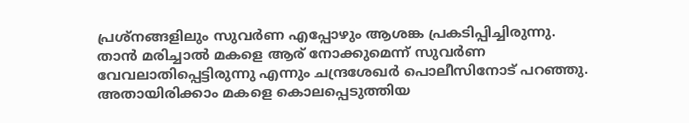പ്രശ്‌നങ്ങളിലും സുവർണ എപ്പോഴും ആശങ്ക പ്രകടിപ്പിച്ചിരുന്നു. താൻ മരിച്ചാൽ മകളെ ആര് നോക്കുമെന്ന് സുവർണ വേവലാതിപ്പെട്ടിരുന്നു എന്നും ചന്ദ്രശേഖർ പൊലീസിനോട് പറഞ്ഞു. അതായിരിക്കാം മകളെ കൊലപ്പെടുത്തിയ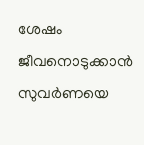ശേഷം ജീവനൊടുക്കാൻ സുവർണയെ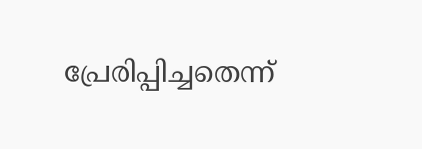പ്രേരിപ്പിച്ചതെന്ന്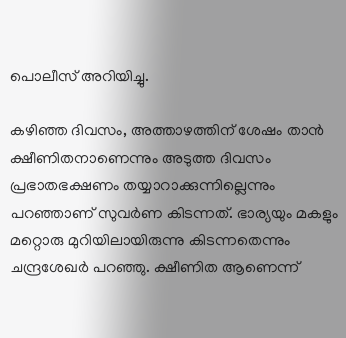പൊലീസ് അറിയിച്ചു.

കഴിഞ്ഞ ദിവസം, അത്താഴത്തിന് ശേഷം താൻ ക്ഷീണിതനാണെന്നും അടുത്ത ദിവസം പ്രഭാതഭക്ഷണം തയ്യാറാക്കുന്നില്ലെന്നും പറഞ്ഞാണ് സുവർണ കിടന്നത്. ഭാര്യയും മകളും മറ്റൊരു മുറിയിലായിരുന്നു കിടന്നതെന്നും ചന്ദ്രശേഖർ പറഞ്ഞു. ക്ഷീണിത ആണെന്ന്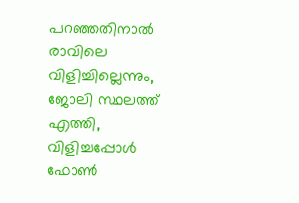പറഞ്ഞതിനാൽ രാവിലെ വിളിച്ചില്ലെന്നും, ജോലി സ്ഥലത്ത് എത്തി, വിളിച്ചപ്പോൾ ഫോൺ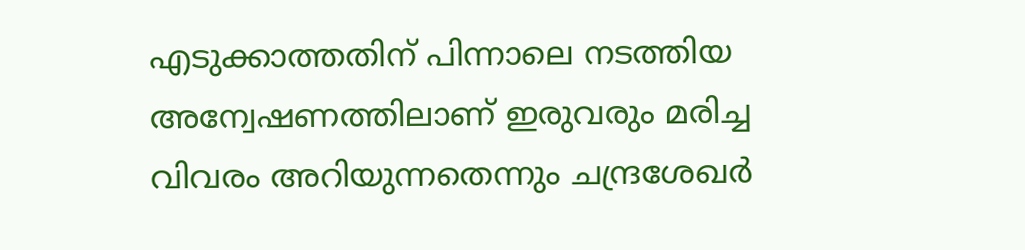എടുക്കാത്തതിന് പിന്നാലെ നടത്തിയ അന്വേഷണത്തിലാണ് ഇരുവരും മരിച്ച വിവരം അറിയുന്നതെന്നും ചന്ദ്രശേഖർ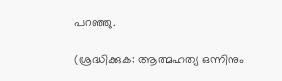പറഞ്ഞു.

(ശ്രദ്ധിക്കുക: ആത്മഹത്യ ഒന്നിനും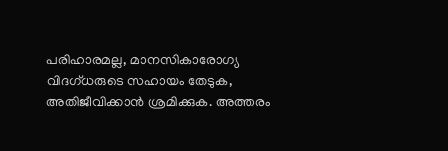പരിഹാരമല്ല, മാനസികാരോഗ്യ വിദഗ്ധരുടെ സഹായം തേടുക, അതിജീവിക്കാൻ ശ്രമിക്കുക. അത്തരം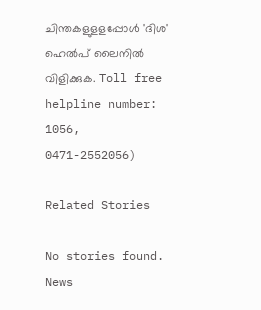ചിന്തകളുളളപ്പോൾ 'ദിശ' ഹെൽപ് ലൈനിൽ വിളിക്കുക. Toll free helpline number: 1056, 0471-2552056)

Related Stories

No stories found.
News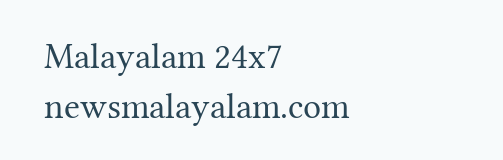Malayalam 24x7
newsmalayalam.com